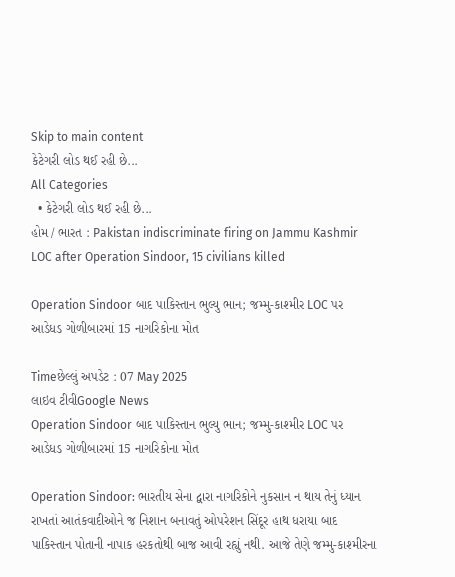Skip to main content
કેટેગરી લોડ થઈ રહી છે...
All Categories
  • કેટેગરી લોડ થઈ રહી છે...
હોમ / ભારત : Pakistan indiscriminate firing on Jammu Kashmir LOC after Operation Sindoor, 15 civilians killed

Operation Sindoor બાદ પાકિસ્તાન ભુલ્યુ ભાન; જમ્મુ-કાશ્મીર LOC પર આડેધડ ગોળીબારમાં 15 નાગરિકોના મોત

Timeછેલ્લું અપડેટ : 07 May 2025
લાઇવ ટીવીGoogle News
Operation Sindoor બાદ પાકિસ્તાન ભુલ્યુ ભાન; જમ્મુ-કાશ્મીર LOC પર આડેધડ ગોળીબારમાં 15 નાગરિકોના મોત

Operation Sindoor: ભારતીય સેના દ્વારા નાગરિકોને નુકસાન ન થાય તેનું ધ્યાન રાખતાં આતંકવાદીઓને જ નિશાન બનાવતું ઓપરેશન સિંદૂર હાથ ધરાયા બાદ પાકિસ્તાન પોતાની નાપાક હરકતોથી બાજ આવી રહ્યું નથી. આજે તેણે જમ્મુ-કાશ્મીરના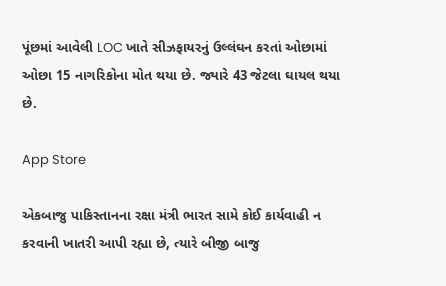પૂંછમાં આવેલી LOC ખાતે સીઝફાયરનું ઉલ્લંઘન કરતાં ઓછામાં ઓછા 15 નાગરિકોના મોત થયા છે. જ્યારે 43 જેટલા ઘાયલ થયા છે.

App Store

એકબાજુ પાકિસ્તાનના રક્ષા મંત્રી ભારત સામે કોઈ કાર્યવાહી ન કરવાની ખાતરી આપી રહ્યા છે, ત્યારે બીજી બાજુ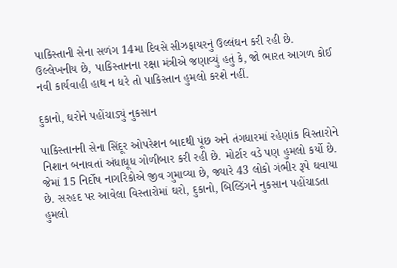પાકિસ્તાની સેના સળંગ 14મા દિવસે સીઝફાયરનું ઉલ્લંઘન કરી રહી છે. ઉલ્લેખનીય છે, પાકિસ્તાનના રક્ષા મંત્રીએ જણાવ્યું હતું કે, જો ભારત આગળ કોઈ નવી કાર્યવાહી હાથ ન ધરે તો પાકિસ્તાન હુમલો કરશે નહીં.

દુકાનો, ઘરોને પહોંચાડ્યું નુકસાન

પાકિસ્તાનની સેના સિંદૂર ઓપરેશન બાદથી પૂંછ અને તંગધારમાં રહેણાંક વિસ્તારોને નિશાન બનાવતાં અંધાધૂધ ગોળીબાર કરી રહી છે. મોર્ટાર વડે પણ હુમલો કર્યો છે. જેમાં 15 નિર્દોષ નાગરિકોએ જીવ ગુમાવ્યા છે, જ્યારે 43 લોકો ગંભીર રૂપે ઘવાયા છે. સરહદ પર આવેલા વિસ્તારોમાં ઘરો, દુકાનો, બિલ્ડિંગને નુકસાન પહોંચાડતા હુમલો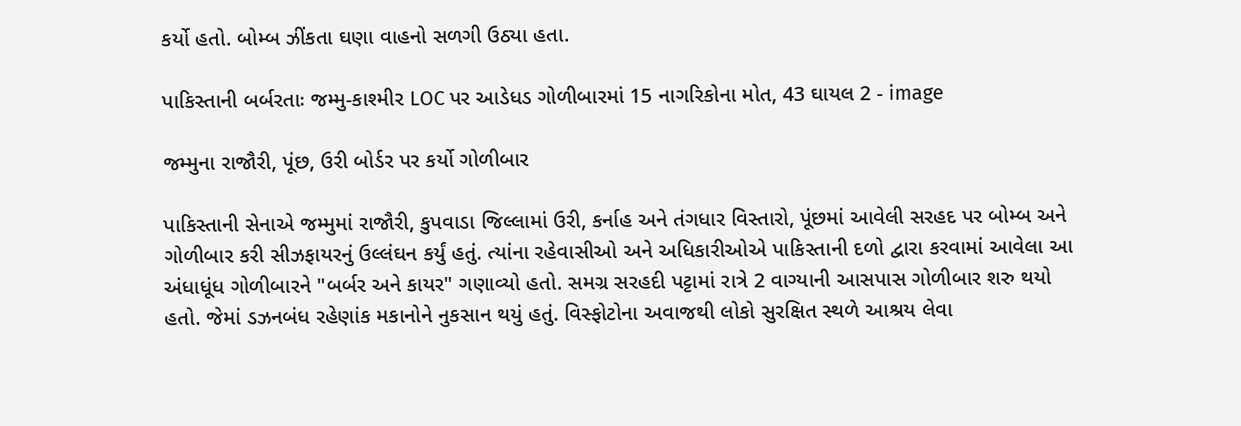કર્યો હતો. બોમ્બ ઝીંકતા ઘણા વાહનો સળગી ઉઠ્યા હતા.

પાકિસ્તાની બર્બરતાઃ જમ્મુ-કાશ્મીર LOC પર આડેધડ ગોળીબારમાં 15 નાગરિકોના મોત, 43 ઘાયલ 2 - image

જમ્મુના રાજૌરી, પૂંછ, ઉરી બોર્ડર પર કર્યો ગોળીબાર

પાકિસ્તાની સેનાએ જમ્મુમાં રાજૌરી, કુપવાડા જિલ્લામાં ઉરી, કર્નાહ અને તંગધાર વિસ્તારો, પૂંછમાં આવેલી સરહદ પર બોમ્બ અને ગોળીબાર કરી સીઝફાયરનું ઉલ્લંઘન કર્યું હતું. ત્યાંના રહેવાસીઓ અને અધિકારીઓએ પાકિસ્તાની દળો દ્વારા કરવામાં આવેલા આ અંધાધૂંધ ગોળીબારને "બર્બર અને કાયર" ગણાવ્યો હતો. સમગ્ર સરહદી પટ્ટામાં રાત્રે 2 વાગ્યાની આસપાસ ગોળીબાર શરુ થયો હતો. જેમાં ડઝનબંધ રહેણાંક મકાનોને નુકસાન થયું હતું. વિસ્ફોટોના અવાજથી લોકો સુરક્ષિત સ્થળે આશ્રય લેવા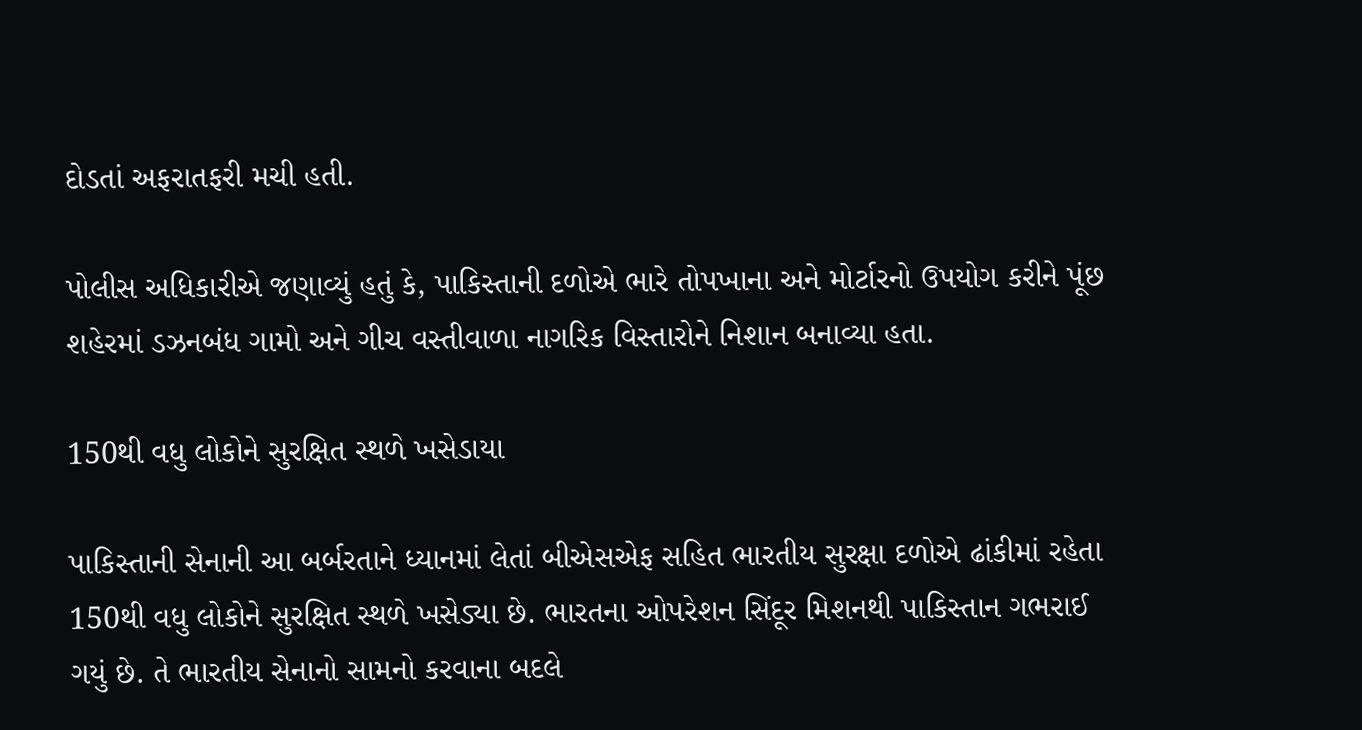દોડતાં અફરાતફરી મચી હતી.

પોલીસ અધિકારીએ જણાવ્યું હતું કે, પાકિસ્તાની દળોએ ભારે તોપખાના અને મોર્ટારનો ઉપયોગ કરીને પૂંછ શહેરમાં ડઝનબંધ ગામો અને ગીચ વસ્તીવાળા નાગરિક વિસ્તારોને નિશાન બનાવ્યા હતા.

150થી વધુ લોકોને સુરક્ષિત સ્થળે ખસેડાયા

પાકિસ્તાની સેનાની આ બર્બરતાને ધ્યાનમાં લેતાં બીએસએફ સહિત ભારતીય સુરક્ષા દળોએ ઢાંકીમાં રહેતા 150થી વધુ લોકોને સુરક્ષિત સ્થળે ખસેડ્યા છે. ભારતના ઓપરેશન સિંદૂર મિશનથી પાકિસ્તાન ગભરાઈ ગયું છે. તે ભારતીય સેનાનો સામનો કરવાના બદલે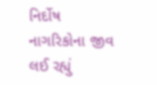નિર્દોષ નાગરિકોના જીવ લઈ રહ્યું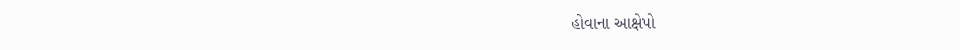હોવાના આક્ષેપો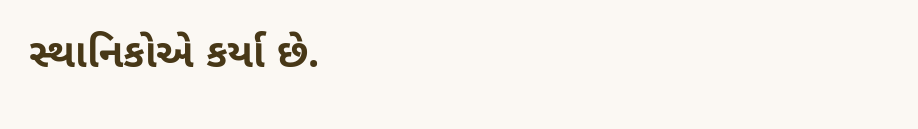સ્થાનિકોએ કર્યા છે.